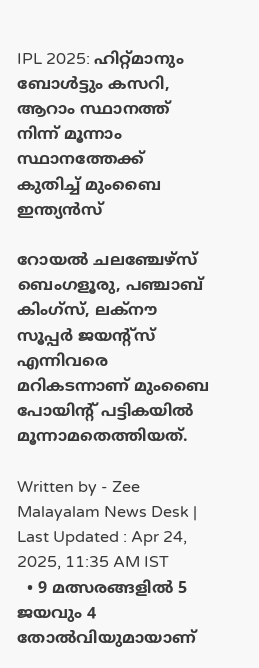IPL 2025: ഹിറ്റ്മാനും ബോൾട്ടും കസറി, ആറാം സ്ഥാനത്ത് നിന്ന് മൂന്നാം സ്ഥാനത്തേക്ക് കുതിച്ച് മുംബൈ ഇന്ത്യൻസ്

റോയല്‍ ചലഞ്ചേഴ്സ് ബെംഗളൂരു, പഞ്ചാബ് കിംഗ്സ്, ലക്നൗ സൂപ്പര്‍ ജയന്‍റ്സ് എന്നിവരെ മറികടന്നാണ് മുംബൈ പോയിന്റ് പട്ടികയിൽ മൂന്നാമതെത്തിയത്.

Written by - Zee Malayalam News Desk | Last Updated : Apr 24, 2025, 11:35 AM IST
  • 9 മത്സരങ്ങളിൽ 5 ജയവും 4 തോല്‍വിയുമായാണ്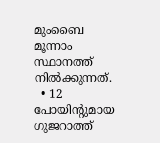മുംബൈ മൂന്നാം സ്ഥാനത്ത് നില്‍ക്കുന്നത്.
  • 12 പോയിന്റുമായ ഗുജറാത്ത്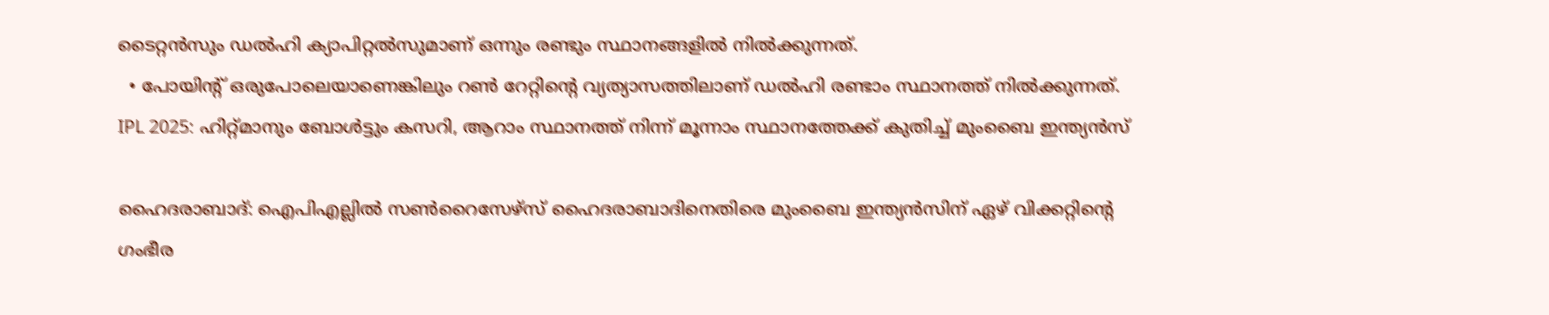ടൈറ്റൻസും ഡൽഹി ക്യാപിറ്റൽസുമാണ് ഒന്നും രണ്ടും സ്ഥാനങ്ങളിൽ നിൽക്കുന്നത്.
  • പോയിന്റ് ഒരുപോലെയാണെങ്കിലും റൺ റേറ്റിന്റെ വ്യത്യാസത്തിലാണ് ഡൽഹി രണ്ടാം സ്ഥാനത്ത് നിൽക്കുന്നത്.
IPL 2025: ഹിറ്റ്മാനും ബോൾട്ടും കസറി, ആറാം സ്ഥാനത്ത് നിന്ന് മൂന്നാം സ്ഥാനത്തേക്ക് കുതിച്ച് മുംബൈ ഇന്ത്യൻസ്

ഹൈദരാബാദ്: ഐപിഎല്ലിൽ ‍സൺറൈസേഴ്സ് ഹൈദരാബാദിനെതിരെ മുംബൈ ഇന്ത്യൻസിന് ഏഴ് വിക്കറ്റിൻ്റെ ഗംഭീര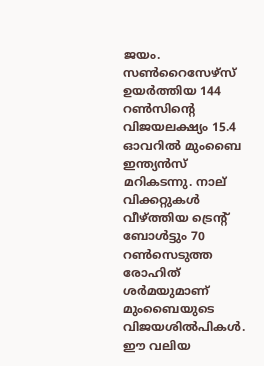ജയം. സൺറൈസേഴ്സ് ഉയർത്തിയ 144 റൺസിൻ്റെ വിജയലക്ഷ്യം 15.4 ഓവറിൽ മുംബൈ ഇന്ത്യൻസ് മറികടന്നു. നാല് വിക്കറ്റുകൾ വീഴ്ത്തിയ ട്രെൻ്റ് ബോൾട്ടും 70 റൺസെടുത്ത രോഹിത് ശർമയുമാണ് മുംബൈയുടെ വിജയശിൽപികൾ. ഈ വലിയ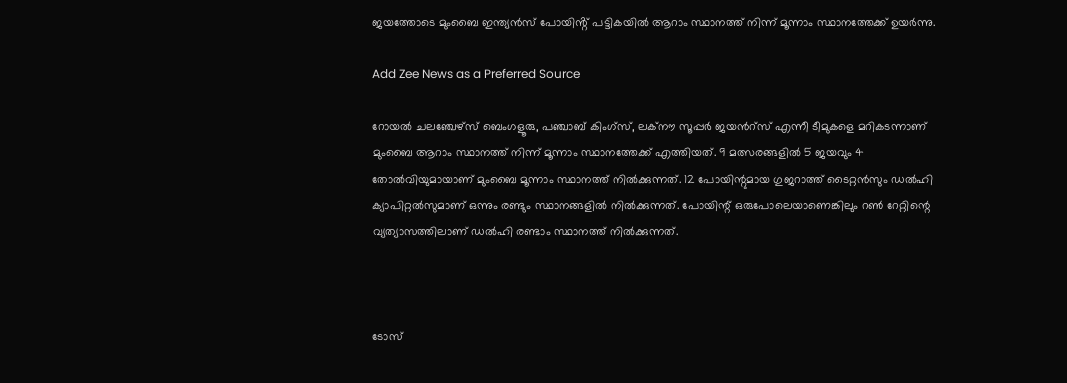ജയത്തോടെ മുംബൈ ഇന്ത്യൻസ് പോയിൻ്റ് പട്ടികയിൽ ആറാം സ്ഥാനത്ത് നിന്ന് മൂന്നാം സ്ഥാനത്തേക്ക് ഉയർന്നു.

Add Zee News as a Preferred Source

റോയല്‍ ചലഞ്ചേഴ്സ് ബെംഗളൂരു, പഞ്ചാബ് കിംഗ്സ്, ലക്നൗ സൂപ്പര്‍ ജയന്‍റ്സ് എന്നീ ടീമുകളെ മറികടന്നാണ് മുംബൈ ആറാം സ്ഥാനത്ത് നിന്ന് മൂന്നാം സ്ഥാനത്തേക്ക് എത്തിയത്. 9 മത്സരങ്ങളിൽ 5 ജയവും 4 തോല്‍വിയുമായാണ് മുംബൈ മൂന്നാം സ്ഥാനത്ത് നില്‍ക്കുന്നത്. 12 പോയിന്റുമായ ഗുജറാത്ത് ടൈറ്റൻസും ഡൽഹി ക്യാപിറ്റൽസുമാണ് ഒന്നും രണ്ടും സ്ഥാനങ്ങളിൽ നിൽക്കുന്നത്. പോയിന്റ് ഒരുപോലെയാണെങ്കിലും റൺ റേറ്റിന്റെ വ്യത്യാസത്തിലാണ് ഡൽഹി രണ്ടാം സ്ഥാനത്ത് നിൽക്കുന്നത്.



ടോസ്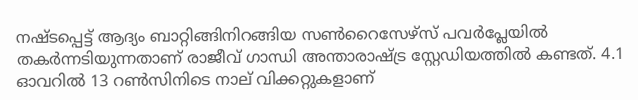നഷ്ടപ്പെട്ട് ആദ്യം ബാറ്റിങ്ങിനിറങ്ങിയ സൺറൈസേഴ്സ് പവർപ്ലേയിൽ തകർന്നടിയുന്നതാണ് രാജീവ് ഗാന്ധി അന്താരാഷ്ട്ര സ്റ്റേഡിയത്തിൽ കണ്ടത്. 4.1 ഓവറിൽ 13 റൺസിനിടെ നാല് വിക്കറ്റുകളാണ്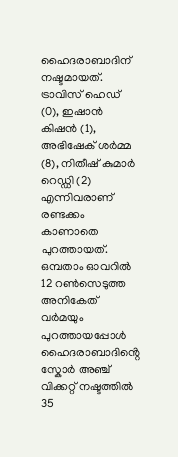ഹൈദരാബാദിന് നഷ്ടമായത്. ട്രാവിസ് ഹെഡ് (0), ഇഷാൻ കിഷൻ (1), അഭിഷേക് ശർമ്മ (8), നിതീഷ് കുമാർ റെഡ്ഡി (2) എന്നിവരാണ് രണ്ടക്കം കാണാതെ പുറത്തായത്. ഒമ്പതാം ഓവറിൽ 12 റൺസെടുത്ത അനികേത് വർമയും പുറത്തായപ്പോൾ ഹൈദരാബാദിൻ്റെ സ്കോർ അഞ്ച് വിക്കറ്റ് നഷ്ടത്തിൽ 35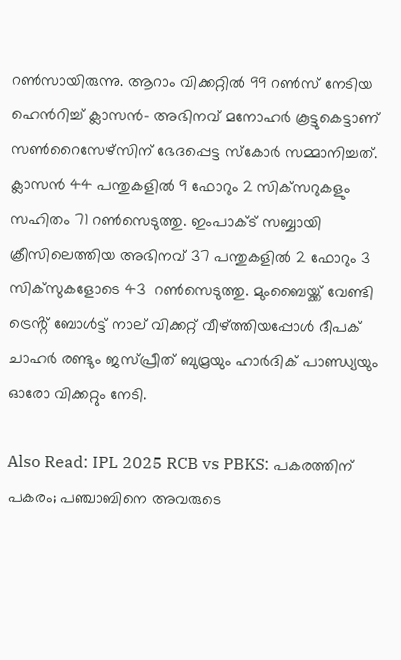റൺസായിരുന്നു. ആറാം വിക്കറ്റിൽ 99 റൺസ് നേടിയ ഹെൻ‌റിച്ച് ക്ലാസൻ- അഭിനവ് മനോഹർ കൂട്ടുകെട്ടാണ് സൺറൈസേഴ്സിന് ഭേദപ്പെട്ട സ്കോർ സമ്മാനിച്ചത്. ക്ലാസൻ 44 പന്തുകളിൽ 9 ഫോറും 2 സിക്‌സറുകളും സഹിതം 71 റൺസെടുത്തു. ഇംപാക്ട് സബ്ബായി ക്രീസിലെത്തിയ അഭിനവ് 37 പന്തുകളിൽ 2 ഫോറും 3 സിക്‌സുകളോടെ 43  റൺസെടുത്തു. മുംബൈയ്ക്ക് വേണ്ടി ട്രെൻ്റ് ബോൾട്ട് നാല് വിക്കറ്റ് വീഴ്ത്തിയപ്പോൾ ദീപക് ചാഹർ രണ്ടും ജസ്പ്രീത് ബുമ്രയും ഹാർദിക് പാണ്ഡ്യയും ഓരോ വിക്കറ്റും നേടി.

Also Read: IPL 2025 RCB vs PBKS: പകരത്തിന് പകരം; പഞ്ചാബിനെ അവരുടെ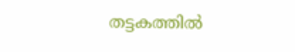തട്ടകത്തിൽ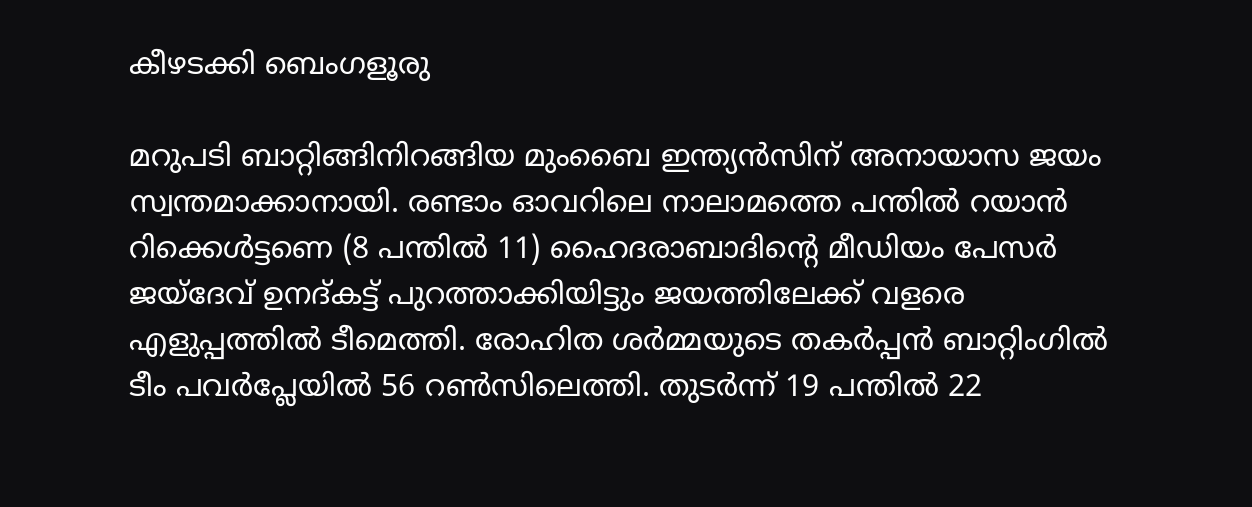കീഴടക്കി ബെംഗളൂരു

മറുപടി ബാറ്റിങ്ങിനിറങ്ങിയ മുംബൈ ഇന്ത്യൻസിന് അനായാസ ജയം സ്വന്തമാക്കാനായി. രണ്ടാം ഓവറിലെ നാലാമത്തെ പന്തില്‍ റയാന്‍ റിക്കെള്‍ട്ടണെ (8 പന്തില്‍ 11) ഹൈദരാബാദിന്റെ മീഡിയം പേസർ ജയ്‌ദേവ് ഉനദ്കട്ട് പുറത്താക്കിയിട്ടും ജയത്തിലേക്ക് വളരെ എളുപ്പത്തിൽ ടീമെത്തി. രോഹിത ശർമ്മയുടെ തകർപ്പൻ ബാറ്റിംഗിൽ ടീം പവർപ്ലേയിൽ 56 റൺസിലെത്തി. തുടർന്ന് 19 പന്തില്‍ 22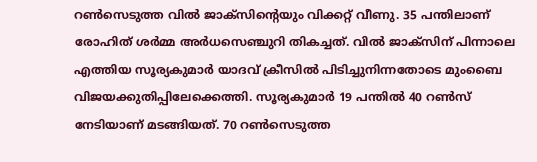റണ്‍സെടുത്ത വില്‍ ജാക്സിന്‍റെയും വിക്കറ്റ് വീണു. 35 പന്തിലാണ് രോഹിത് ശർമ്മ അർധസെഞ്ചുറി തികച്ചത്. വില്‍ ജാക്സിന് പിന്നാലെ എത്തിയ സൂര്യകുമാർ‌ യാദവ് ക്രീസിൽ പിടിച്ചുനിന്നതോടെ മുംബൈ വിജയക്കുതിപ്പിലേക്കെത്തി. സൂര്യകുമാര്‍ 19 പന്തില്‍ 40 റൺസ് നേടിയാണ് മടങ്ങിയത്. 70 റൺസെടുത്ത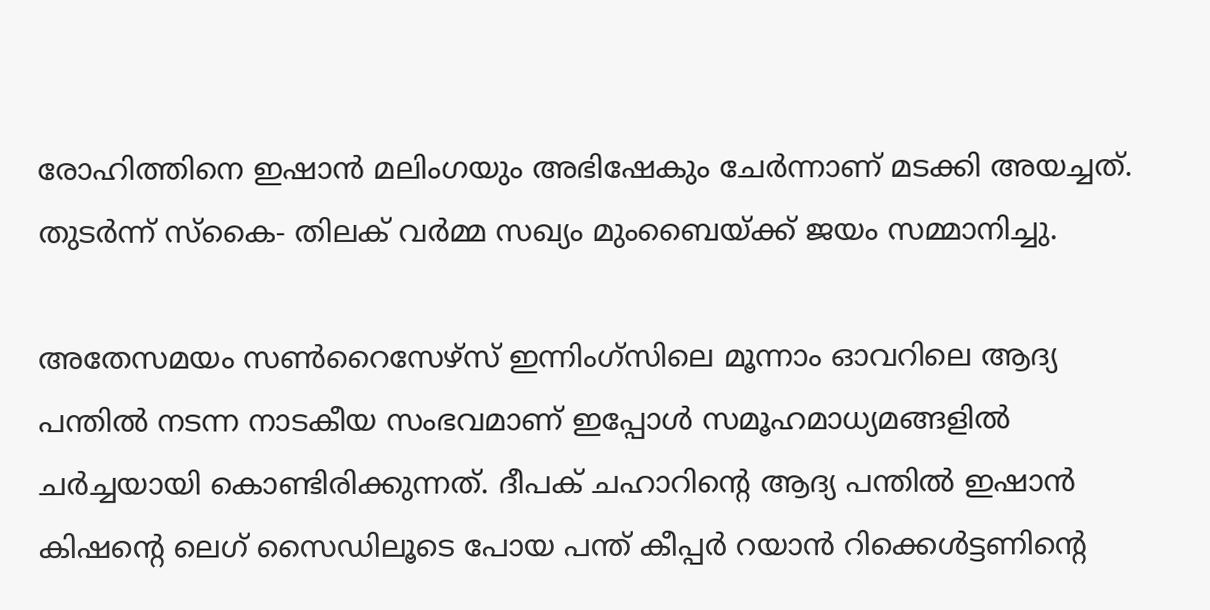രോഹിത്തിനെ ഇഷാന്‍ മലിംഗയും അഭിഷേകും ചേർന്നാണ് മടക്കി അയച്ചത്. തുടർന്ന് സ്കൈ- തിലക് വര്‍മ്മ സഖ്യം മുംബൈയ്ക്ക് ജയം സമ്മാനിച്ചു.

അതേസമയം സൺറൈസേഴ്സ് ഇന്നിംഗ്സിലെ മൂന്നാം ഓവറിലെ ആദ്യ പന്തിൽ നടന്ന നാടകീയ സംഭവമാണ് ഇപ്പോൾ സമൂഹമാധ്യമങ്ങളിൽ ചർച്ചയായി കൊണ്ടിരിക്കുന്നത്. ദീപക് ചഹാറിന്റെ ആദ്യ പന്തിൽ ഇഷാൻ കിഷന്റെ ലെഗ് സൈഡിലൂടെ പോയ പന്ത് കീപ്പർ റയാൻ റിക്കെൾട്ടണിന്റെ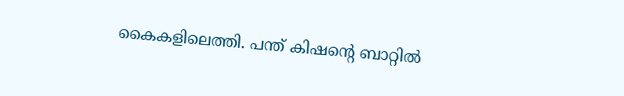കൈകളിലെത്തി. പന്ത് കിഷന്റെ ബാറ്റിൽ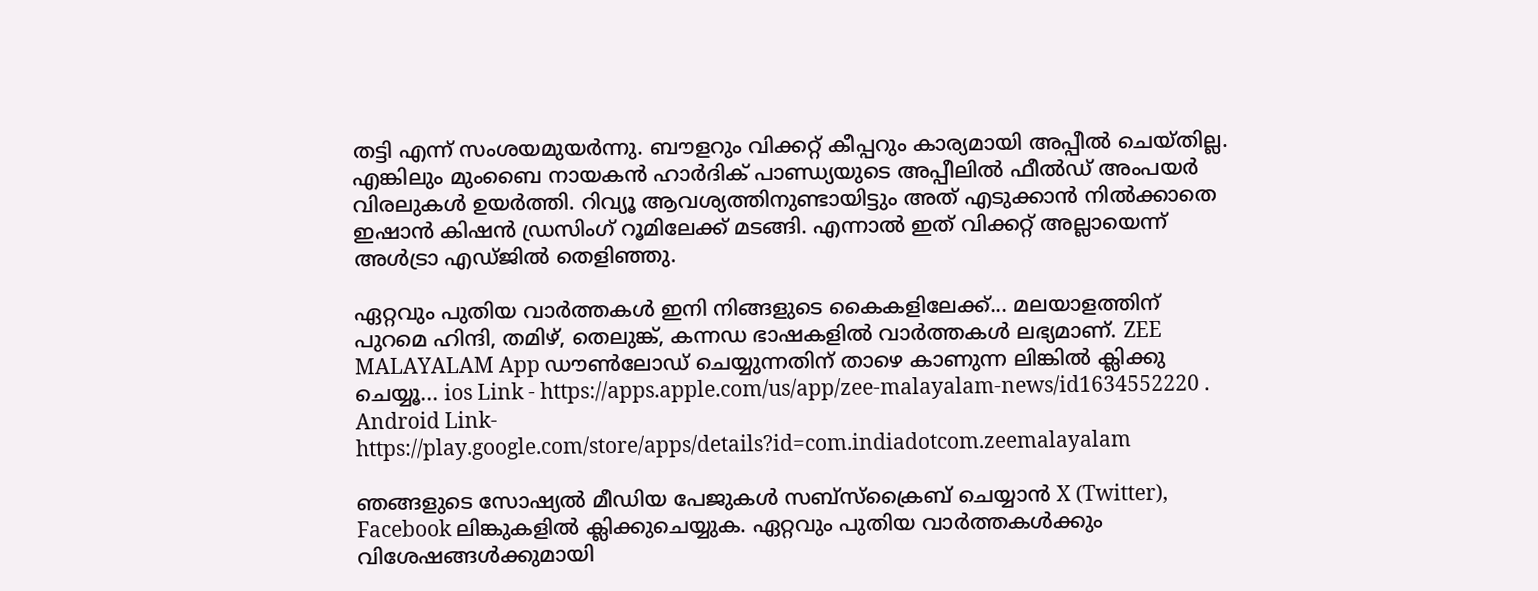തട്ടി എന്ന് സംശയമുയർന്നു. ബൗളറും വിക്കറ്റ് കീപ്പറും കാര്യമായി അപ്പീൽ ചെയ്തില്ല. എങ്കിലും മുംബൈ നായകൻ ഹാർദിക് പാണ്ഡ്യയുടെ അപ്പീലിൽ ഫീൽഡ് അംപയർ വിരലുകൾ ഉയർത്തി. റിവ്യൂ ആവശ്യത്തിനുണ്ടായിട്ടും അത് എടുക്കാൻ നിൽക്കാതെ ഇഷാൻ കിഷൻ ഡ്രസിംഗ് റൂമിലേക്ക് മടങ്ങി. എന്നാൽ ഇത് വിക്കറ്റ് അല്ലായെന്ന് അൾട്രാ എഡ്‌ജിൽ തെളിഞ്ഞു.

ഏറ്റവും പുതിയ വാർത്തകൾ ഇനി നിങ്ങളുടെ കൈകളിലേക്ക്... മലയാളത്തിന് പുറമെ ഹിന്ദി, തമിഴ്, തെലുങ്ക്, കന്നഡ ഭാഷകളില്‍ വാര്‍ത്തകള്‍ ലഭ്യമാണ്. ZEE MALAYALAM App ഡൗൺലോഡ് ചെയ്യുന്നതിന് താഴെ കാണുന്ന ലിങ്കിൽ ക്ലിക്കു ചെയ്യൂ... ios Link - https://apps.apple.com/us/app/zee-malayalam-news/id1634552220 . Android Link- https://play.google.com/store/apps/details?id=com.indiadotcom.zeemalayalam

ഞങ്ങളുടെ സോഷ്യൽ മീഡിയ പേജുകൾ സബ്‌സ്‌ക്രൈബ് ചെയ്യാൻ X (Twitter), Facebook ലിങ്കുകളിൽ ക്ലിക്കുചെയ്യുക. ഏറ്റവും പുതിയ വാര്‍ത്തകൾക്കും വിശേഷങ്ങൾക്കുമായി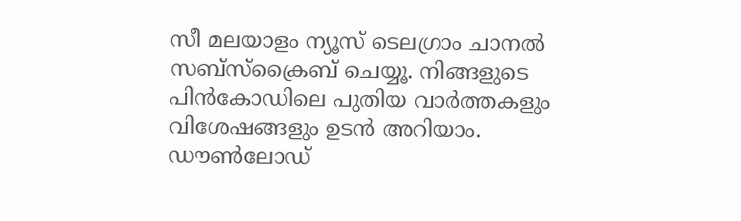സീ മലയാളം ന്യൂസ് ടെലഗ്രാം ചാനല്‍ സബ്‌സ്‌ക്രൈബ് ചെയ്യൂ. നിങ്ങളുടെ പിൻകോഡിലെ പുതിയ വാർത്തകളും വിശേഷങ്ങളും ഉടൻ അറിയാം. ഡൗൺലോഡ്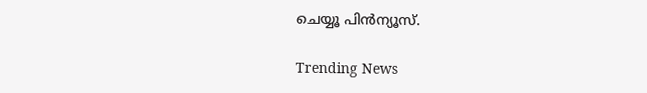ചെയ്യൂ പിൻന്യൂസ്.

Trending News